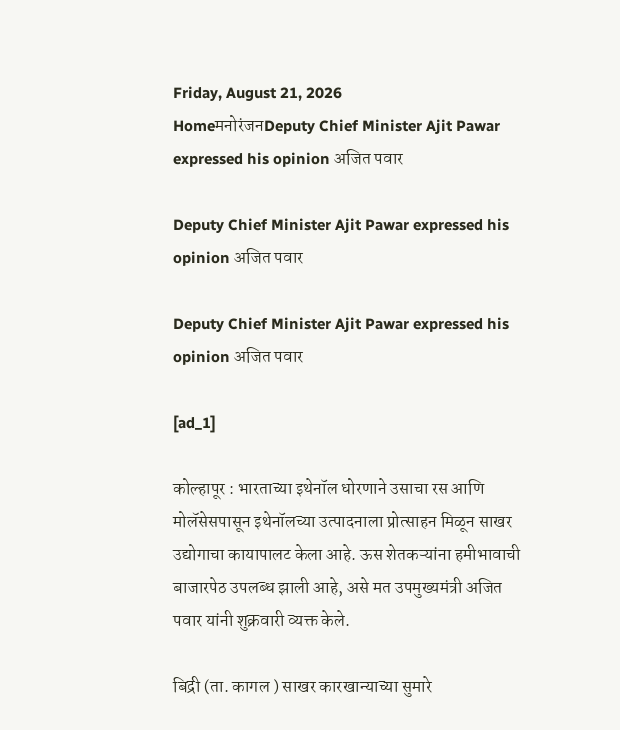Friday, August 21, 2026
HomeमनोरंजनDeputy Chief Minister Ajit Pawar expressed his opinion अजित पवार

Deputy Chief Minister Ajit Pawar expressed his opinion अजित पवार

Deputy Chief Minister Ajit Pawar expressed his opinion अजित पवार

[ad_1]

कोल्हापूर : भारताच्या इथेनॉल धोरणाने उसाचा रस आणि मोलॅसेसपासून इथेनॉलच्या उत्पादनाला प्रोत्साहन मिळून साखर उद्योगाचा कायापालट केला आहे. ऊस शेतकऱ्यांना हमीभावाची बाजारपेठ उपलब्ध झाली आहे, असे मत उपमुख्यमंत्री अजित पवार यांनी शुक्रवारी व्यक्त केले.

बिद्री (ता. कागल ) साखर कारखान्याच्या सुमारे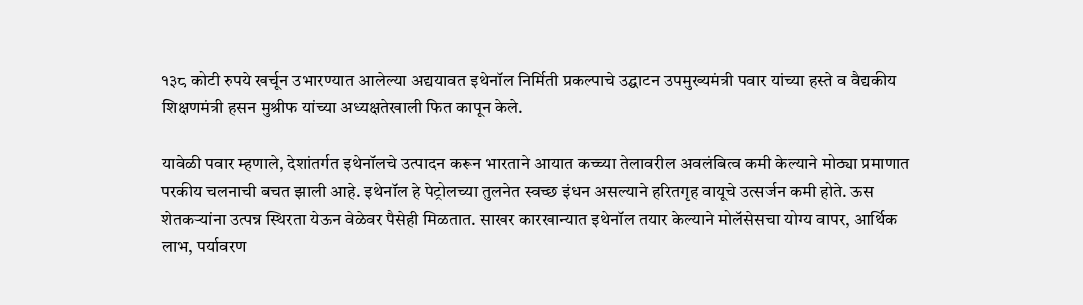१३८ कोटी रुपये खर्चून उभारण्यात आलेल्या अद्ययावत इथेनॉल निर्मिती प्रकल्पाचे उद्घाटन उपमुख्यमंत्री पवार यांच्या हस्ते व वैद्यकीय शिक्षणमंत्री हसन मुश्रीफ यांच्या अध्यक्षतेखाली फित कापून केले.

यावेळी पवार म्हणाले, देशांतर्गत इथेनॉलचे उत्पादन करून भारताने आयात कच्च्या तेलावरील अवलंबित्व कमी केल्याने मोठ्या प्रमाणात परकीय चलनाची बचत झाली आहे. इथेनॉल हे पेट्रोलच्या तुलनेत स्वच्छ इंधन असल्याने हरितगृह वायूचे उत्सर्जन कमी होते. ऊस शेतकऱ्यांना उत्पन्न स्थिरता येऊन वेळेवर पैसेही मिळतात. साखर कारखान्यात इथेनॉल तयार केल्याने मोलॅसेसचा योग्य वापर, आर्थिक लाभ, पर्यावरण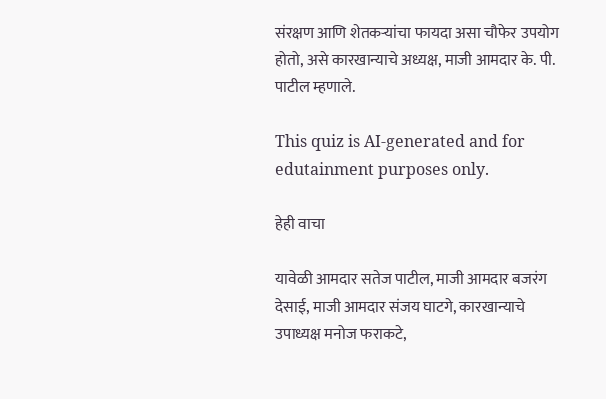संरक्षण आणि शेतकऱ्यांचा फायदा असा चौफेर उपयोग होतो, असे कारखान्याचे अध्यक्ष, माजी आमदार के. पी. पाटील म्हणाले.

This quiz is AI-generated and for edutainment purposes only.

हेही वाचा

यावेळी आमदार सतेज पाटील, माजी आमदार बजरंग देसाई, माजी आमदार संजय घाटगे, कारखान्याचे उपाध्यक्ष मनोज फराकटे,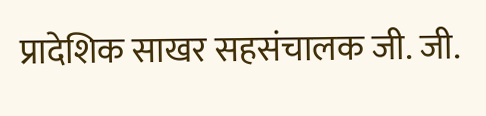प्रादेशिक साखर सहसंचालक जी. जी.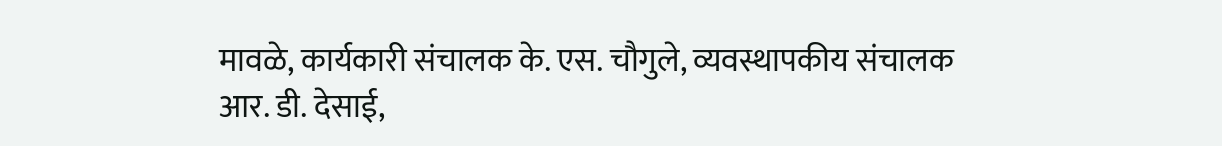मावळे, कार्यकारी संचालक के. एस. चौगुले, व्यवस्थापकीय संचालक आर. डी. देसाई,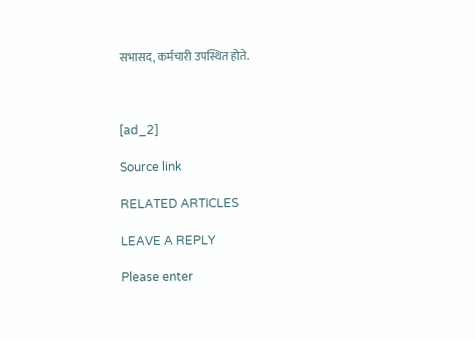सभासद, कर्मचारी उपस्थित होते.



[ad_2]

Source link

RELATED ARTICLES

LEAVE A REPLY

Please enter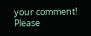your comment!
Please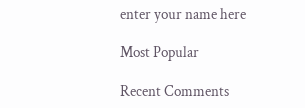enter your name here

Most Popular

Recent Comments